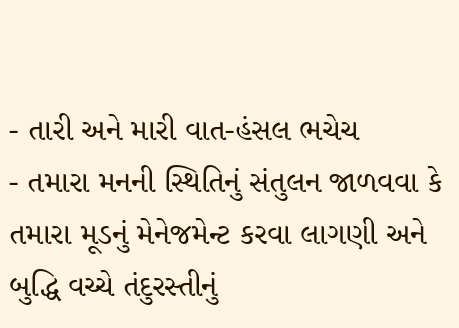- તારી અને મારી વાત-હંસલ ભચેચ
- તમારા મનની સ્થિતિનું સંતુલન જાળવવા કે તમારા મૂડનું મેનેજમેન્ટ કરવા લાગણી અને બુદ્ધિ વચ્ચે તંદુરસ્તીનું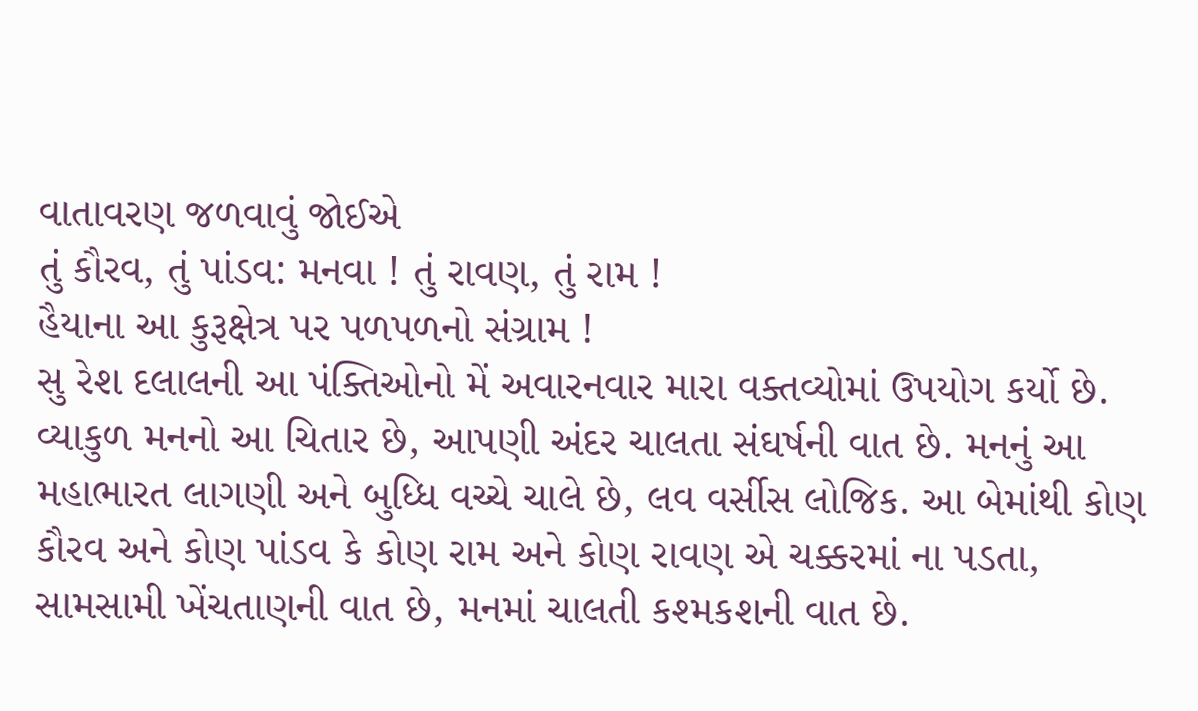વાતાવરણ જળવાવું જોઈએ
તું કૌરવ, તું પાંડવ: મનવા ! તું રાવણ, તું રામ !
હૈયાના આ કુરૂક્ષેત્ર પર પળપળનો સંગ્રામ !
સુ રેશ દલાલની આ પંક્તિઓનો મેં અવારનવાર મારા વક્તવ્યોમાં ઉપયોગ કર્યો છે. વ્યાકુળ મનનો આ ચિતાર છે, આપણી અંદર ચાલતા સંઘર્ષની વાત છે. મનનું આ મહાભારત લાગણી અને બુધ્ધિ વચ્ચે ચાલે છે, લવ વર્સીસ લોજિક. આ બેમાંથી કોણ કૌરવ અને કોણ પાંડવ કે કોણ રામ અને કોણ રાવણ એ ચક્કરમાં ના પડતા, સામસામી ખેંચતાણની વાત છે, મનમાં ચાલતી કશ્મકશની વાત છે.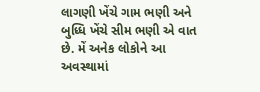લાગણી ખેંચે ગામ ભણી અને બુધ્ધિ ખેંચે સીમ ભણી એ વાત છે. મેં અનેક લોકોને આ અવસ્થામાં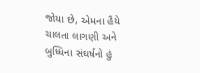જોયા છે, એમના હૈયે ચાલતા લાગણી અને બુધ્ધિના સંઘર્ષનો હું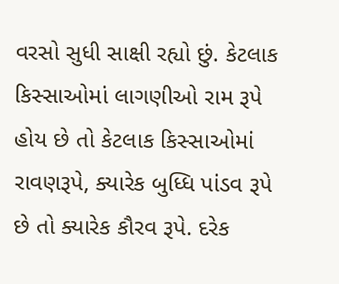વરસો સુધી સાક્ષી રહ્યો છું. કેટલાક કિસ્સાઓમાં લાગણીઓ રામ રૂપે હોય છે તો કેટલાક કિસ્સાઓમાં રાવણરૂપે, ક્યારેક બુધ્ધિ પાંડવ રૂપે છે તો ક્યારેક કૌરવ રૂપે. દરેક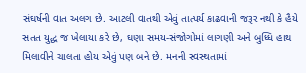સંઘર્ષની વાત અલગ છે. આટલી વાતથી એવું તાત્પર્ય કાઢવાની જરૂર નથી કે હૈયે સતત યુદ્ધ જ ખેલાયા કરે છે, ઘણા સમય-સંજોગોમાં લાગણી અને બુધ્ધિ હાથ મિલાવીને ચાલતા હોય એવું પણ બને છે. મનની સ્વસ્થતામાં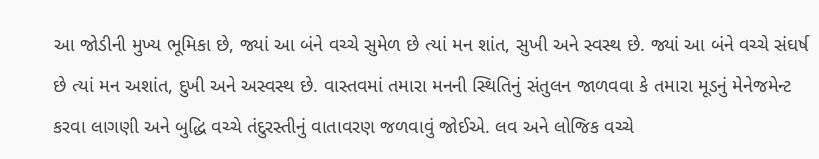આ જોડીની મુખ્ય ભૂમિકા છે, જ્યાં આ બંને વચ્ચે સુમેળ છે ત્યાં મન શાંત, સુખી અને સ્વસ્થ છે. જ્યાં આ બંને વચ્ચે સંઘર્ષ છે ત્યાં મન અશાંત, દુખી અને અસ્વસ્થ છે. વાસ્તવમાં તમારા મનની સ્થિતિનું સંતુલન જાળવવા કે તમારા મૂડનું મેનેજમેન્ટ કરવા લાગણી અને બુદ્ધિ વચ્ચે તંદુરસ્તીનું વાતાવરણ જળવાવું જોઈએ. લવ અને લોજિક વચ્ચે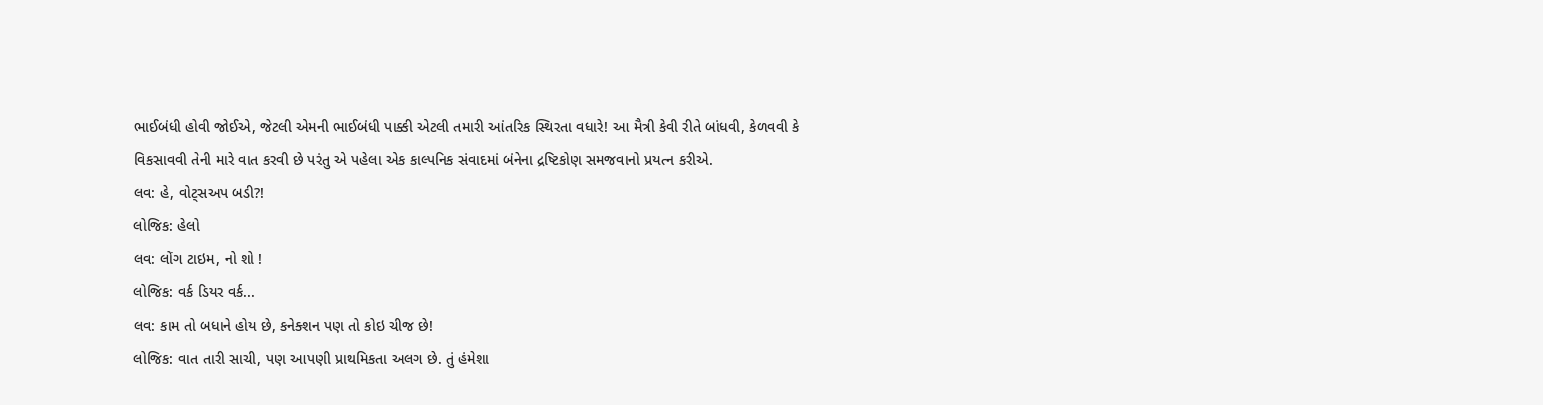ભાઈબંધી હોવી જોઈએ, જેટલી એમની ભાઈબંધી પાક્કી એટલી તમારી આંતરિક સ્થિરતા વધારે! આ મૈત્રી કેવી રીતે બાંધવી, કેળવવી કે વિકસાવવી તેની મારે વાત કરવી છે પરંતુ એ પહેલા એક કાલ્પનિક સંવાદમાં બંનેના દ્રષ્ટિકોણ સમજવાનો પ્રયત્ન કરીએ.
લવ: હે, વોટ્સઅપ બડી?!
લોજિક: હેલો
લવ: લોંગ ટાઇમ, નો શો !
લોજિક: વર્ક ડિયર વર્ક...
લવ: કામ તો બધાને હોય છે, કનેક્શન પણ તો કોઇ ચીજ છે!
લોજિક: વાત તારી સાચી, પણ આપણી પ્રાથમિકતા અલગ છે. તું હંમેશા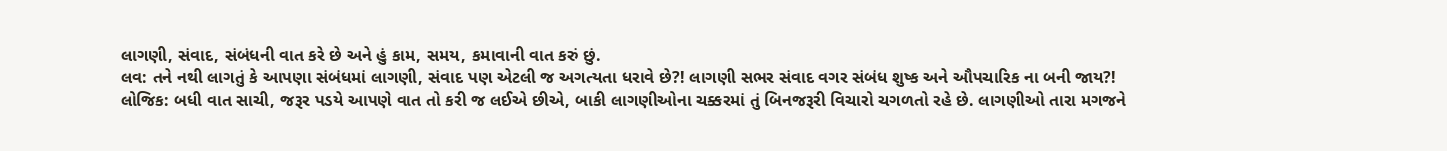લાગણી, સંવાદ, સંબંધની વાત કરે છે અને હું કામ, સમય, કમાવાની વાત કરું છું.
લવ: તને નથી લાગતું કે આપણા સંબંધમાં લાગણી, સંવાદ પણ એટલી જ અગત્યતા ધરાવે છે?! લાગણી સભર સંવાદ વગર સંબંધ શુષ્ક અને ઔપચારિક ના બની જાય?!
લોજિક: બધી વાત સાચી, જરૂર પડયે આપણે વાત તો કરી જ લઈએ છીએ, બાકી લાગણીઓના ચક્કરમાં તું બિનજરૂરી વિચારો ચગળતો રહે છે. લાગણીઓ તારા મગજને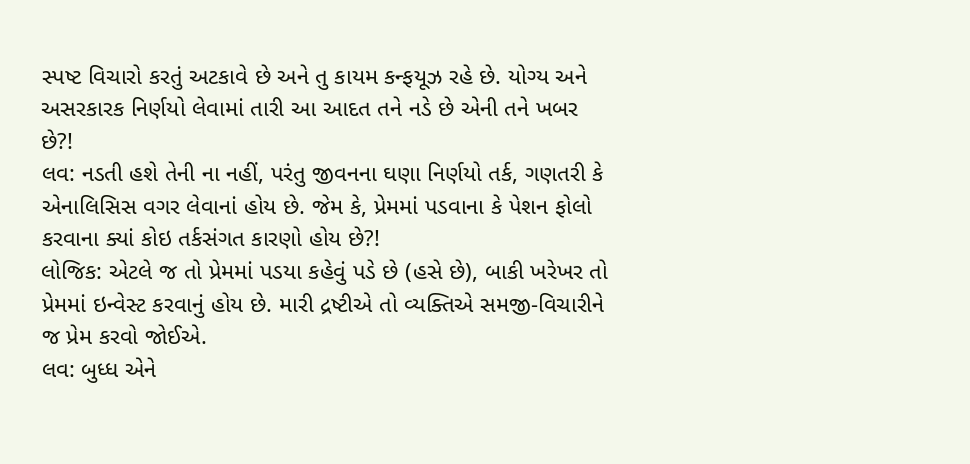સ્પષ્ટ વિચારો કરતું અટકાવે છે અને તુ કાયમ કન્ફયૂઝ રહે છે. યોગ્ય અને અસરકારક નિર્ણયો લેવામાં તારી આ આદત તને નડે છે એની તને ખબર છે?!
લવ: નડતી હશે તેની ના નહીં, પરંતુ જીવનના ઘણા નિર્ણયો તર્ક, ગણતરી કે એનાલિસિસ વગર લેવાનાં હોય છે. જેમ કે, પ્રેમમાં પડવાના કે પેશન ફોલો કરવાના ક્યાં કોઇ તર્કસંગત કારણો હોય છે?!
લોજિક: એટલે જ તો પ્રેમમાં પડયા કહેવું પડે છે (હસે છે), બાકી ખરેખર તો પ્રેમમાં ઇન્વેસ્ટ કરવાનું હોય છે. મારી દ્રષ્ટીએ તો વ્યક્તિએ સમજી-વિચારીને જ પ્રેમ કરવો જોઈએ.
લવ: બુધ્ધ એને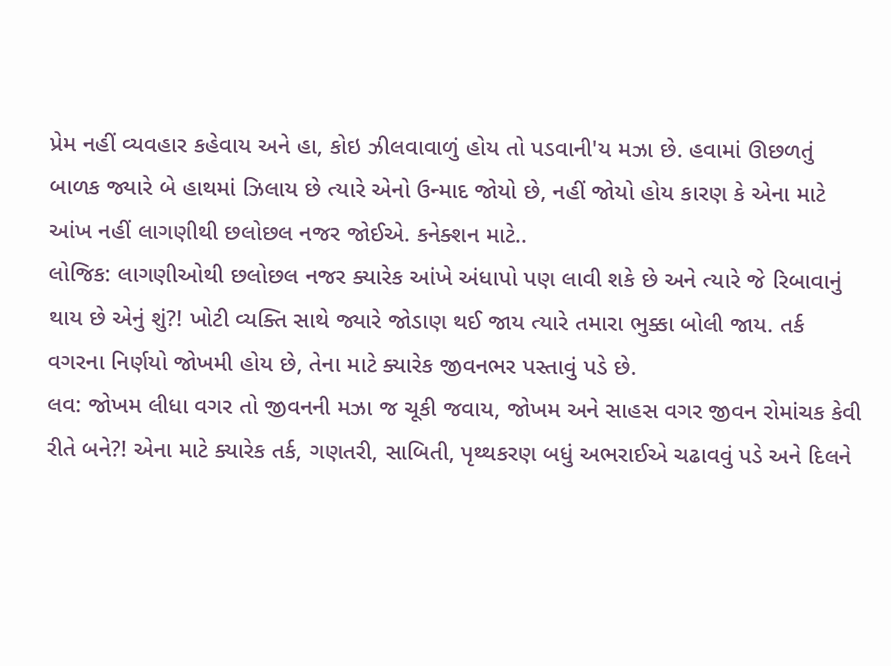પ્રેમ નહીં વ્યવહાર કહેવાય અને હા, કોઇ ઝીલવાવાળું હોય તો પડવાની'ય મઝા છે. હવામાં ઊછળતું બાળક જ્યારે બે હાથમાં ઝિલાય છે ત્યારે એનો ઉન્માદ જોયો છે, નહીં જોયો હોય કારણ કે એના માટે આંખ નહીં લાગણીથી છલોછલ નજર જોઈએ. કનેક્શન માટે..
લોજિક: લાગણીઓથી છલોછલ નજર ક્યારેક આંખે અંધાપો પણ લાવી શકે છે અને ત્યારે જે રિબાવાનું થાય છે એનું શું?! ખોટી વ્યક્તિ સાથે જ્યારે જોડાણ થઈ જાય ત્યારે તમારા ભુક્કા બોલી જાય. તર્ક વગરના નિર્ણયો જોખમી હોય છે, તેના માટે ક્યારેક જીવનભર પસ્તાવું પડે છે.
લવ: જોખમ લીધા વગર તો જીવનની મઝા જ ચૂકી જવાય, જોખમ અને સાહસ વગર જીવન રોમાંચક કેવી રીતે બને?! એના માટે ક્યારેક તર્ક, ગણતરી, સાબિતી, પૃથ્થકરણ બધું અભરાઈએ ચઢાવવું પડે અને દિલને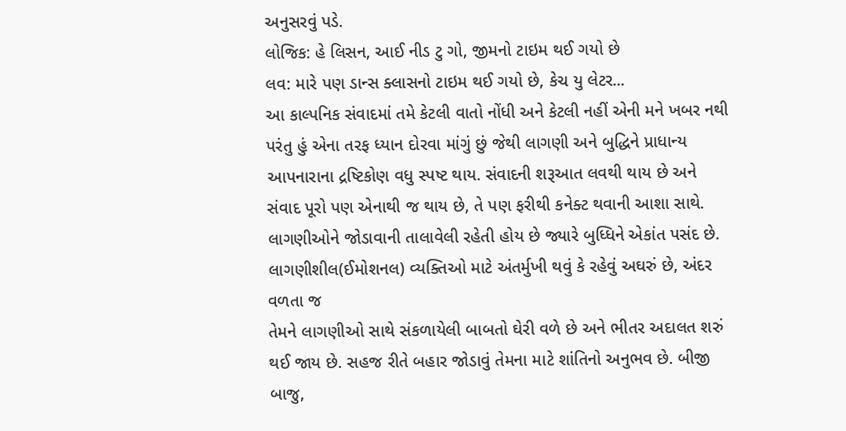અનુસરવું પડે.
લોજિક: હે લિસન, આઈ નીડ ટુ ગો, જીમનો ટાઇમ થઈ ગયો છે
લવ: મારે પણ ડાન્સ ક્લાસનો ટાઇમ થઈ ગયો છે, કેચ યુ લેટર...
આ કાલ્પનિક સંવાદમાં તમે કેટલી વાતો નોંધી અને કેટલી નહીં એની મને ખબર નથી પરંતુ હું એના તરફ ધ્યાન દોરવા માંગું છું જેથી લાગણી અને બુદ્ધિને પ્રાધાન્ય આપનારાના દ્રષ્ટિકોણ વધુ સ્પષ્ટ થાય. સંવાદની શરૂઆત લવથી થાય છે અને સંવાદ પૂરો પણ એનાથી જ થાય છે, તે પણ ફરીથી કનેક્ટ થવાની આશા સાથે. લાગણીઓને જોડાવાની તાલાવેલી રહેતી હોય છે જ્યારે બુધ્ધિને એકાંત પસંદ છે.
લાગણીશીલ(ઈમોશનલ) વ્યક્તિઓ માટે અંતર્મુખી થવું કે રહેવું અઘરું છે, અંદર વળતા જ
તેમને લાગણીઓ સાથે સંકળાયેલી બાબતો ઘેરી વળે છે અને ભીતર અદાલત શરું થઈ જાય છે. સહજ રીતે બહાર જોડાવું તેમના માટે શાંતિનો અનુભવ છે. બીજી બાજુ,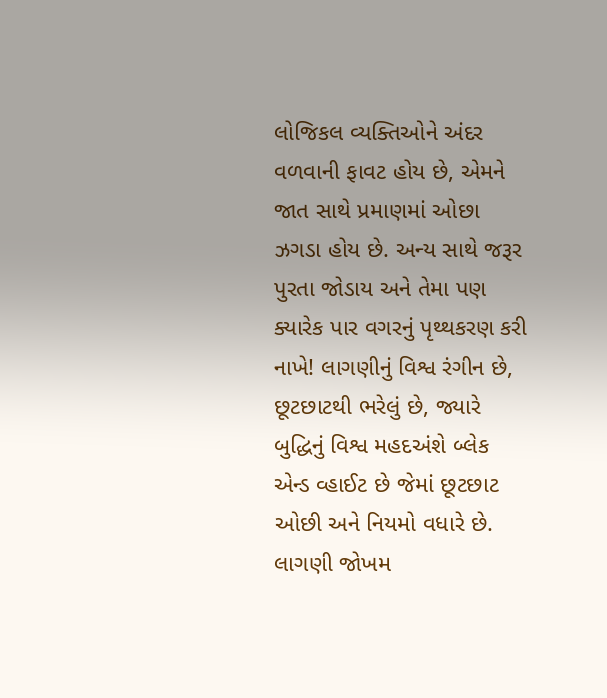લોજિકલ વ્યક્તિઓને અંદર વળવાની ફાવટ હોય છે, એમને જાત સાથે પ્રમાણમાં ઓછા ઝગડા હોય છે. અન્ય સાથે જરૂર પુરતા જોડાય અને તેમા પણ ક્યારેક પાર વગરનું પૃથ્થકરણ કરી નાખે! લાગણીનું વિશ્વ રંગીન છે, છૂટછાટથી ભરેલું છે, જ્યારે બુદ્ધિનું વિશ્વ મહદઅંશે બ્લેક એન્ડ વ્હાઈટ છે જેમાં છૂટછાટ ઓછી અને નિયમો વધારે છે. લાગણી જોખમ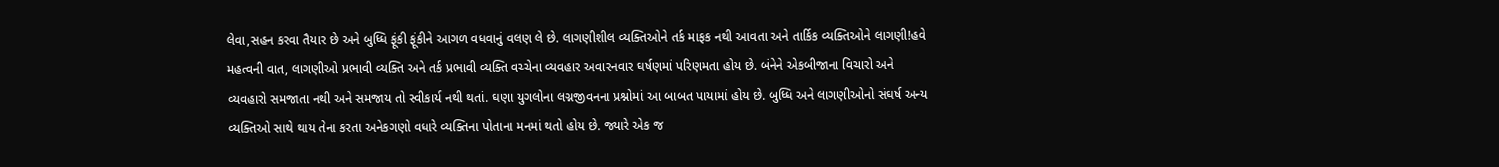લેવા,સહન કરવા તૈયાર છે અને બુધ્ધિ ફૂંકી ફૂંકીને આગળ વધવાનું વલણ લે છે. લાગણીશીલ વ્યક્તિઓને તર્ક માફક નથી આવતા અને તાર્કિક વ્યક્તિઓને લાગણી!હવે મહત્વની વાત, લાગણીઓ પ્રભાવી વ્યક્તિ અને તર્ક પ્રભાવી વ્યક્તિ વચ્ચેના વ્યવહાર અવારનવાર ઘર્ષણમાં પરિણમતા હોય છે. બંનેને એકબીજાના વિચારો અને વ્યવહારો સમજાતા નથી અને સમજાય તો સ્વીકાર્ય નથી થતાં. ઘણા યુગલોના લગ્નજીવનના પ્રશ્નોમાં આ બાબત પાયામાં હોય છે. બુધ્ધિ અને લાગણીઓનો સંઘર્ષ અન્ય વ્યક્તિઓ સાથે થાય તેના કરતા અનેકગણો વધારે વ્યક્તિના પોતાના મનમાં થતો હોય છે. જ્યારે એક જ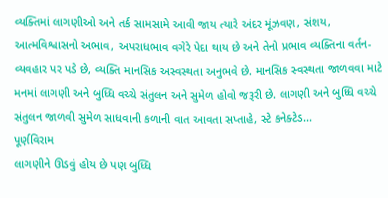વ્યક્તિમાં લાગણીઓ અને તર્ક સામસામે આવી જાય ત્યારે અંદર મૂંઝવણ, સંશય, આત્મવિશ્વાસનો અભાવ, અપરાધભાવ વગેરે પેદા થાય છે અને તેનો પ્રભાવ વ્યક્તિના વર્તન-વ્યવહાર પર પડે છે, વ્યક્તિ માનસિક અસ્વસ્થતા અનુભવે છે. માનસિક સ્વસ્થતા જાળવવા માટે મનમાં લાગણી અને બુધ્ધિ વચ્ચે સંતુલન અને સુમેળ હોવો જરૂરી છે. લાગણી અને બુધ્ધિ વચ્ચે સંતુલન જાળવી સુમેળ સાધવાની કળાની વાત આવતા સપ્તાહે, સ્ટે કનેક્ટેડ...
પૂર્ણવિરામ
લાગણીને ઊડવું હોય છે પણ બુધ્ધિ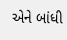એને બાંધી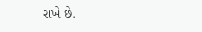રાખે છે.